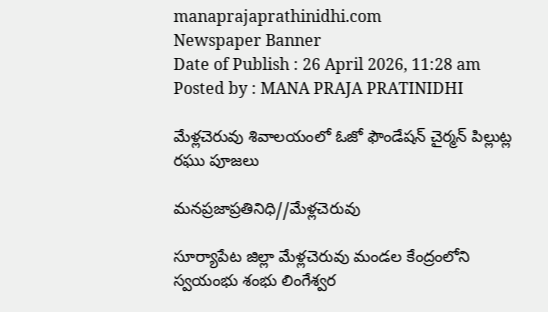manaprajaprathinidhi.com
Newspaper Banner
Date of Publish : 26 April 2026, 11:28 am Posted by : MANA PRAJA PRATINIDHI

మేళ్లచెరువు శివాలయంలో ఓజో ఫౌండేషన్ చైర్మన్ పిల్లుట్ల రఘు పూజలు

మనప్రజాప్రతినిధి//మేళ్లచెరువు

సూర్యాపేట జిల్లా మేళ్లచెరువు మండల కేంద్రంలోని స్వయంభు శంభు లింగేశ్వర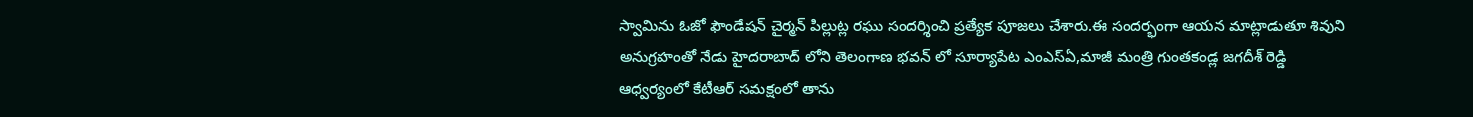స్వామిను ఓజో ఫౌండేషన్ చైర్మన్ పిల్లుట్ల రఘు సందర్శించి ప్రత్యేక పూజలు చేశారు.ఈ సందర్భంగా ఆయన మాట్లాడుతూ శివుని అనుగ్రహంతో నేడు హైదరాబాద్ లోని తెలంగాణ భవన్ లో సూర్యాపేట ఎంఎస్ఏ,మాజీ మంత్రి గుంతకండ్ల జగదీశ్ రెడ్డి ఆధ్వర్యంలో కేటీఆర్ సమక్షంలో తాను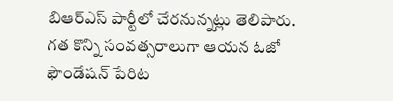బిఆర్ఎస్ పార్టీలో చేరనున్నట్లు తెలిపారు. గత కొన్ని సంవత్సరాలుగా ఆయన ఓజో ఫౌండేషన్ పేరిట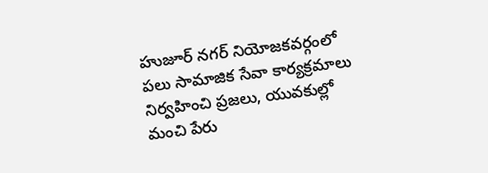హుజూర్ నగర్ నియోజకవర్గంలో పలు సామాజిక సేవా కార్యక్రమాలు నిర్వహించి ప్రజలు, యువకుల్లో మంచి పేరు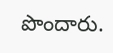పొందారు.